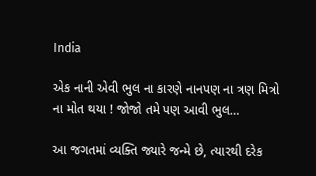India

એક નાની એવી ભુલ ના કારણે નાનપણ ના ત્રણ મિત્રો ના મોત થયા ! જોજો તમે પણ આવી ભુલ…

આ જગતમાં વ્યક્તિ જ્યારે જન્મે છે, ત્યારથી દરેક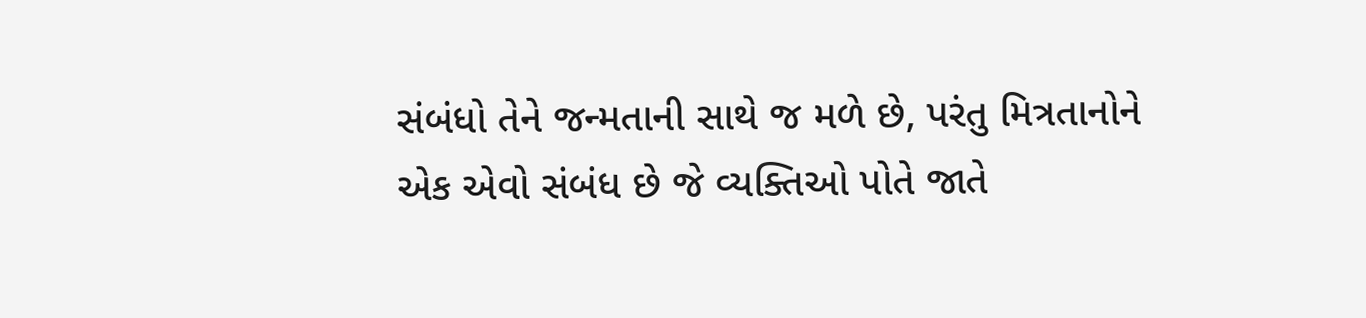સંબંધો તેને જન્મતાની સાથે જ મળે છે, પરંતુ મિત્રતાનોને એક એવો સંબંધ છે જે વ્યક્તિઓ પોતે જાતે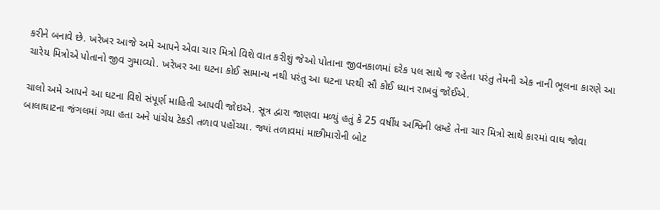કરીને બનાવે છે. ખરેખર આજે અમે આપને એવા ચાર મિત્રો વિશે વાત કરીશું જેઓ પોતાના જીવનકાળમાં દરેક પલ સાથે જ રહેતા પરંતુ તેમની એક નાની ભૂલના કારણે આ ચારેય મિત્રોએ પોતાનો જીવ ગુમાવ્યો. ખરેખર આ ઘટના કોઈ સામાન્ય નથી પરંતુ આ ઘટના પરથી સૌ કોઈ ધ્યાન રાખવું જોઈએ.

ચાલો અમે આપને આ ઘટના વિશે સંપૂર્ણ માહિતી આપવી જોઇએ. સૂત્ર દ્વારા જાણવા મળ્યું હતું કે 25 વર્ષીય અશ્વિની બ્રમ્હે તેના ચાર મિત્રો સાથે કારમાં વાઘ જોવા બાલાઘાટના જંગલમાં ગયા હતા અને પાંચેય ટેકડી તળાવ પહોંચ્યા. જ્યાં તળાવમાં માછીમારોની બોટ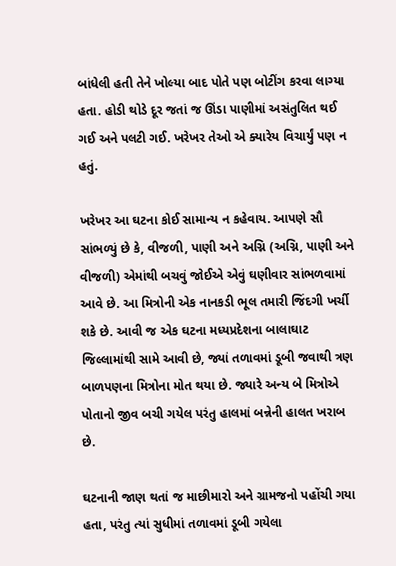બાંધેલી હતી તેને ખોલ્યા બાદ પોતે પણ બોટીંગ કરવા લાગ્યા હતા. હોડી થોડે દૂર જતાં જ ઊંડા પાણીમાં અસંતુલિત થઈ ગઈ અને પલટી ગઈ. ખરેખર તેઓ એ ક્યારેય વિચાર્યું પણ ન હતું.

ખરેખર આ ઘટના કોઈ સામાન્ય ન કહેવાય. આપણે સૌ સાંભળ્યું છે કે, વીજળી, પાણી અને અગ્નિ (અગ્નિ, પાણી અને વીજળી) એમાંથી બચવું જોઈએ એવું ઘણીવાર સાંભળવામાં આવે છે. આ મિત્રોની એક નાનકડી ભૂલ તમારી જિંદગી ખર્ચી શકે છે. આવી જ એક ઘટના મધ્યપ્રદેશના બાલાઘાટ જિલ્લામાંથી સામે આવી છે, જ્યાં તળાવમાં ડૂબી જવાથી ત્રણ બાળપણના મિત્રોના મોત થયા છે. જ્યારે અન્ય બે મિત્રોએ પોતાનો જીવ બચી ગયેલ પરંતુ હાલમાં બન્નેની હાલત ખરાબ છે.

ઘટનાની જાણ થતાં જ માછીમારો અને ગ્રામજનો પહોંચી ગયા હતા, પરંતુ ત્યાં સુધીમાં તળાવમાં ડૂબી ગયેલા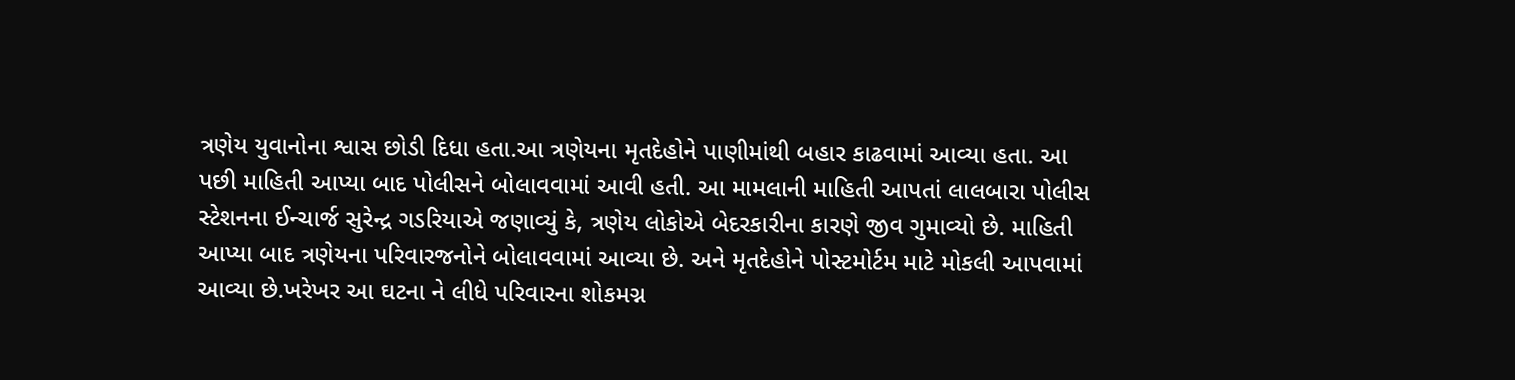ત્રણેય યુવાનોના શ્વાસ છોડી દિધા હતા.આ ત્રણેયના મૃતદેહોને પાણીમાંથી બહાર કાઢવામાં આવ્યા હતા. આ પછી માહિતી આપ્યા બાદ પોલીસને બોલાવવામાં આવી હતી. આ મામલાની માહિતી આપતાં લાલબારા પોલીસ સ્ટેશનના ઈન્ચાર્જ સુરેન્દ્ર ગડરિયાએ જણાવ્યું કે, ત્રણેય લોકોએ બેદરકારીના કારણે જીવ ગુમાવ્યો છે. માહિતી આપ્યા બાદ ત્રણેયના પરિવારજનોને બોલાવવામાં આવ્યા છે. અને મૃતદેહોને પોસ્ટમોર્ટમ માટે મોકલી આપવામાં આવ્યા છે.ખરેખર આ ઘટના ને લીધે પરિવારના શોકમગ્ન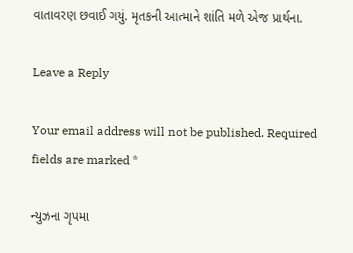વાતાવરણ છવાઈ ગયું. મૃતકની આત્માને શાંતિ મળે એજ પ્રાર્થના.

Leave a Reply

Your email address will not be published. Required fields are marked *

ન્યુઝના ગૃપમા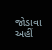જોડાવા અહીં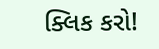ક્લિક કરો!